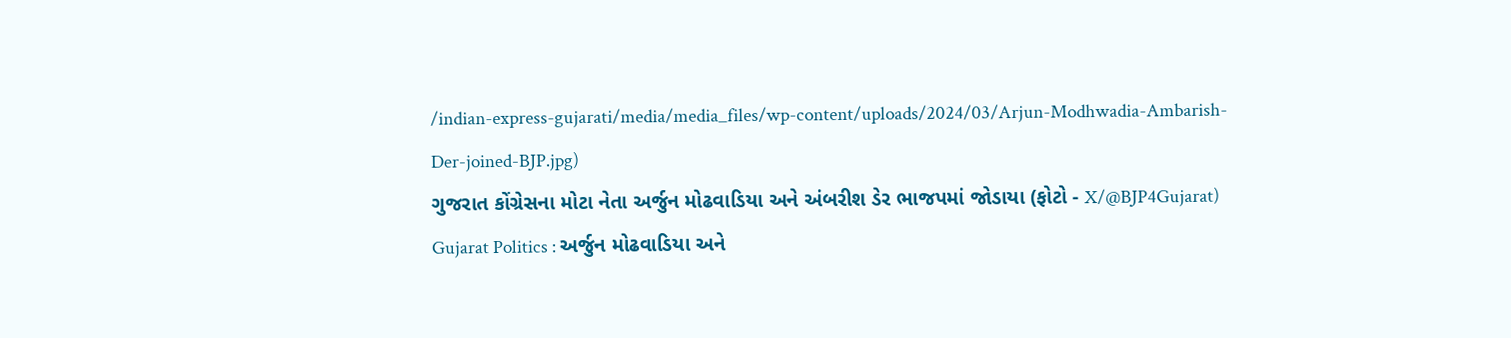/indian-express-gujarati/media/media_files/wp-content/uploads/2024/03/Arjun-Modhwadia-Ambarish-Der-joined-BJP.jpg)
ગુજરાત કોંગ્રેસના મોટા નેતા અર્જુન મોઢવાડિયા અને અંબરીશ ડેર ભાજપમાં જોડાયા (ફોટો - X/@BJP4Gujarat)
Gujarat Politics : અર્જુન મોઢવાડિયા અને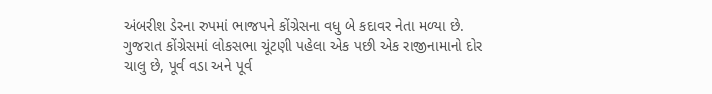અંબરીશ ડેરના રુપમાં ભાજપને કોંગ્રેસના વધુ બે કદાવર નેતા મળ્યા છે. ગુજરાત કોંગ્રેસમાં લોકસભા ચૂંટણી પહેલા એક પછી એક રાજીનામાનો દોર ચાલુ છે, પૂર્વ વડા અને પૂર્વ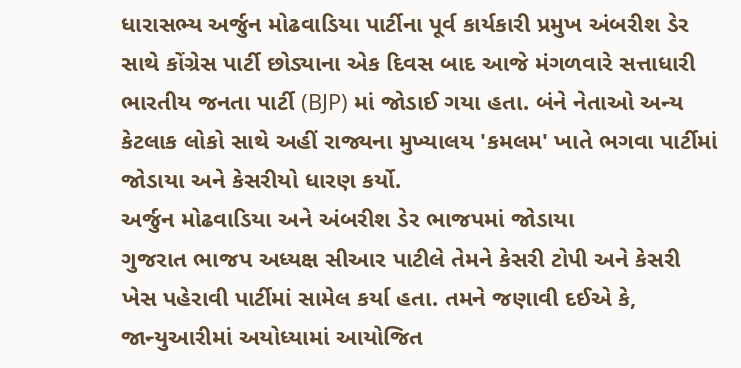ધારાસભ્ય અર્જુન મોઢવાડિયા પાર્ટીના પૂર્વ કાર્યકારી પ્રમુખ અંબરીશ ડેર સાથે કોંગ્રેસ પાર્ટી છોડ્યાના એક દિવસ બાદ આજે મંગળવારે સત્તાધારી ભારતીય જનતા પાર્ટી (BJP) માં જોડાઈ ગયા હતા. બંને નેતાઓ અન્ય કેટલાક લોકો સાથે અહીં રાજ્યના મુખ્યાલય 'કમલમ' ખાતે ભગવા પાર્ટીમાં જોડાયા અને કેસરીયો ધારણ કર્યો.
અર્જુન મોઢવાડિયા અને અંબરીશ ડેર ભાજપમાં જોડાયા
ગુજરાત ભાજપ અધ્યક્ષ સીઆર પાટીલે તેમને કેસરી ટોપી અને કેસરી ખેસ પહેરાવી પાર્ટીમાં સામેલ કર્યા હતા. તમને જણાવી દઈએ કે, જાન્યુઆરીમાં અયોધ્યામાં આયોજિત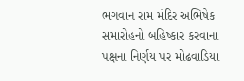ભગવાન રામ મંદિર અભિષેક સમારોહનો બહિષ્કાર કરવાના પક્ષના નિર્ણય પર મોઢવાડિયા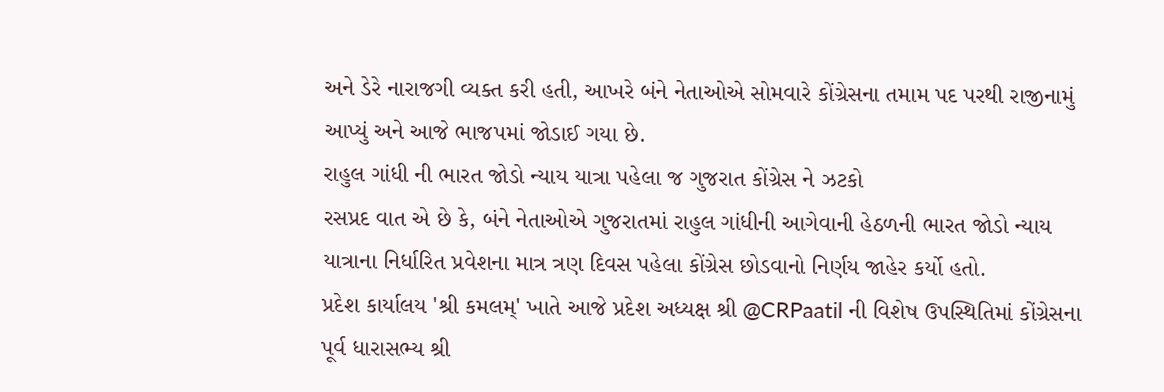અને ડેરે નારાજગી વ્યક્ત કરી હતી, આખરે બંને નેતાઓએ સોમવારે કોંગ્રેસના તમામ પદ પરથી રાજીનામું આપ્યું અને આજે ભાજપમાં જોડાઈ ગયા છે.
રાહુલ ગાંધી ની ભારત જોડો ન્યાય યાત્રા પહેલા જ ગુજરાત કોંગ્રેસ ને ઝટકો
રસપ્રદ વાત એ છે કે, બંને નેતાઓએ ગુજરાતમાં રાહુલ ગાંધીની આગેવાની હેઠળની ભારત જોડો ન્યાય યાત્રાના નિર્ધારિત પ્રવેશના માત્ર ત્રણ દિવસ પહેલા કોંગ્રેસ છોડવાનો નિર્ણય જાહેર કર્યો હતો.
પ્રદેશ કાર્યાલય 'શ્રી કમલમ્' ખાતે આજે પ્રદેશ અધ્યક્ષ શ્રી @CRPaatil ની વિશેષ ઉપસ્થિતિમાં કોંગ્રેસના પૂર્વ ધારાસભ્ય શ્રી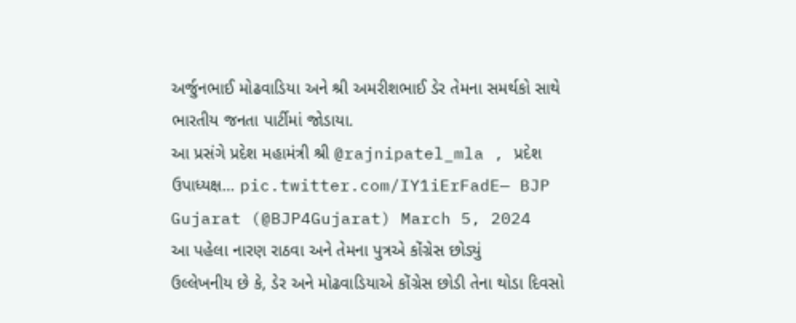અર્જુનભાઈ મોઢવાડિયા અને શ્રી અમરીશભાઈ ડેર તેમના સમર્થકો સાથે ભારતીય જનતા પાર્ટીમાં જોડાયા.
આ પ્રસંગે પ્રદેશ મહામંત્રી શ્રી @rajnipatel_mla , પ્રદેશ ઉપાધ્યક્ષ… pic.twitter.com/IY1iErFadE— BJP Gujarat (@BJP4Gujarat) March 5, 2024
આ પહેલા નારણ રાઠવા અને તેમના પુત્રએ કોંગ્રેસ છોડ્યું
ઉલ્લેખનીય છે કે, ડેર અને મોઢવાડિયાએ કોંગ્રેસ છોડી તેના થોડા દિવસો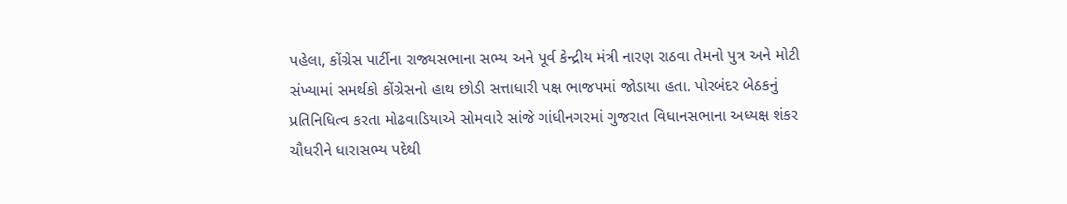પહેલા, કોંગ્રેસ પાર્ટીના રાજ્યસભાના સભ્ય અને પૂર્વ કેન્દ્રીય મંત્રી નારણ રાઠવા તેમનો પુત્ર અને મોટી સંખ્યામાં સમર્થકો કોંગ્રેસનો હાથ છોડી સત્તાધારી પક્ષ ભાજપમાં જોડાયા હતા. પોરબંદર બેઠકનું પ્રતિનિધિત્વ કરતા મોઢવાડિયાએ સોમવારે સાંજે ગાંધીનગરમાં ગુજરાત વિધાનસભાના અધ્યક્ષ શંકર ચૌધરીને ધારાસભ્ય પદેથી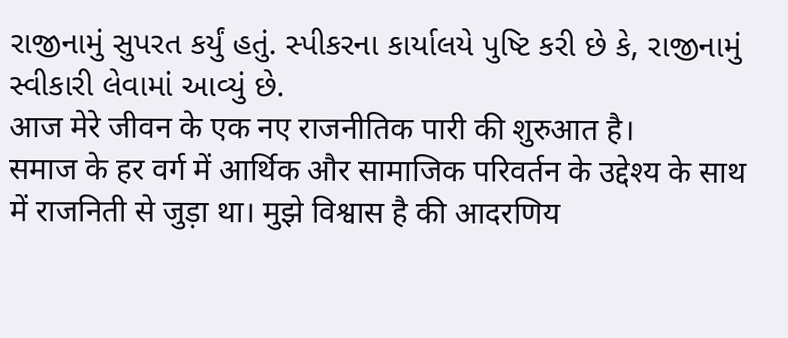રાજીનામું સુપરત કર્યું હતું. સ્પીકરના કાર્યાલયે પુષ્ટિ કરી છે કે, રાજીનામું સ્વીકારી લેવામાં આવ્યું છે.
आज मेरे जीवन के एक नए राजनीतिक पारी की शुरुआत है।
समाज के हर वर्ग में आर्थिक और सामाजिक परिवर्तन के उद्देश्य के साथ में राजनिती से जुड़ा था। मुझे विश्वास है की आदरणिय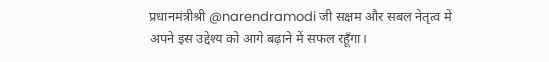प्रधानमंत्रीश्री @narendramodi जी सक्षम और सबल नेतृत्व में अपने इस उद्देश्य को आगे बढ़ाने में सफल रहूँगा।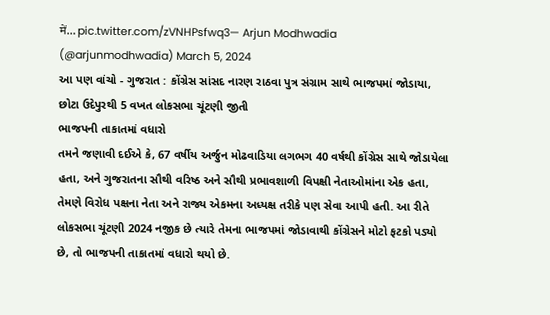में… pic.twitter.com/zVNHPsfwq3— Arjun Modhwadia (@arjunmodhwadia) March 5, 2024
આ પણ વાંચો - ગુજરાત : કોંગ્રેસ સાંસદ નારણ રાઠવા પુત્ર સંગ્રામ સાથે ભાજપમાં જોડાયા, છોટા ઉદેપુરથી 5 વખત લોકસભા ચૂંટણી જીતી
ભાજપની તાકાતમાં વધારો
તમને જણાવી દઈએ કે, 67 વર્ષીય અર્જુન મોઢવાડિયા લગભગ 40 વર્ષથી કોંગ્રેસ સાથે જોડાયેલા હતા, અને ગુજરાતના સૌથી વરિષ્ઠ અને સૌથી પ્રભાવશાળી વિપક્ષી નેતાઓમાંના એક હતા, તેમણે વિરોધ પક્ષના નેતા અને રાજ્ય એકમના અધ્યક્ષ તરીકે પણ સેવા આપી હતી. આ રીતે લોકસભા ચૂંટણી 2024 નજીક છે ત્યારે તેમના ભાજપમાં જોડાવાથી કોંગ્રેસને મોટો ફટકો પડ્યો છે, તો ભાજપની તાકાતમાં વધારો થયો છે.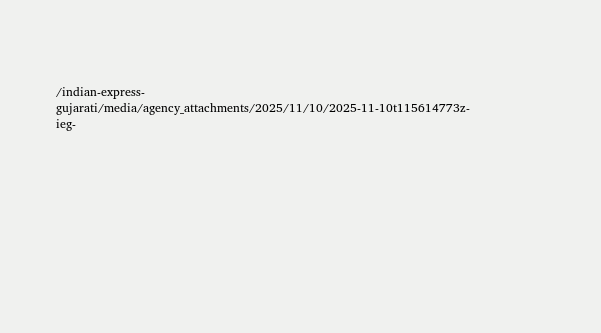/indian-express-gujarati/media/agency_attachments/2025/11/10/2025-11-10t115614773z-ieg-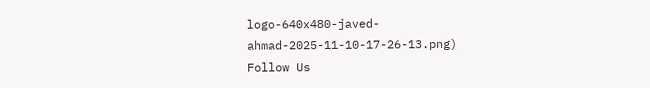logo-640x480-javed-ahmad-2025-11-10-17-26-13.png)
Follow Us